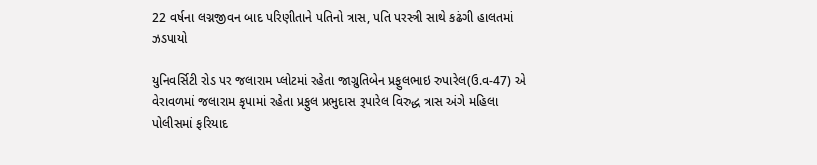22 વર્ષના લગ્નજીવન બાદ પરિણીતાને પતિનો ત્રાસ, પતિ પરસ્ત્રી સાથે કઢંગી હાલતમાં ઝડપાયો

યુનિવર્સિટી રોડ પર જલારામ પ્લોટમાં રહેતા જાગ્રુતિબેન પ્રફુલભાઇ રુપારેલ(ઉ.વ-47) એ વેરાવળમાં જલારામ કૃપામાં રહેતા પ્રફુલ પ્રભુદાસ રૂપારેલ વિરુદ્ધ ત્રાસ અંગે મહિલા પોલીસમાં ફરિયાદ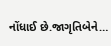નોંધાઈ છે.જાગૃતિબેને…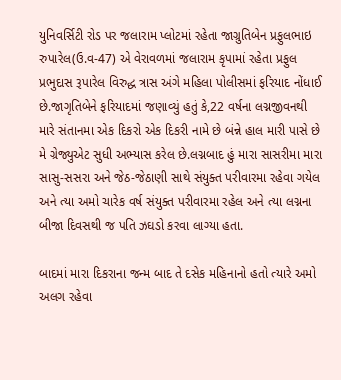યુનિવર્સિટી રોડ પર જલારામ પ્લોટમાં રહેતા જાગ્રુતિબેન પ્રફુલભાઇ રુપારેલ(ઉ.વ-47) એ વેરાવળમાં જલારામ કૃપામાં રહેતા પ્રફુલ પ્રભુદાસ રૂપારેલ વિરુદ્ધ ત્રાસ અંગે મહિલા પોલીસમાં ફરિયાદ નોંધાઈ છે.જાગૃતિબેને ફરિયાદમાં જણાવ્યું હતું કે,22 વર્ષના લગ્નજીવનથી મારે સંતાનમા એક દિકરો એક દિકરી નામે છે બંન્ને હાલ મારી પાસે છે મે ગ્રેજ્યુએટ સુધી અભ્યાસ કરેલ છે.લગ્નબાદ હું મારા સાસરીમા મારા સાસુ-સસરા અને જેઠ-જેઠાણી સાથે સંયુક્ત પરીવારમા રહેવા ગયેલ અને ત્યા અમો ચારેક વર્ષ સંયુક્ત પરીવારમા રહેલ અને ત્યા લગ્નના બીજા દિવસથી જ પતિ ઝઘડો કરવા લાગ્યા હતા.

બાદમાં મારા દિકરાના જન્મ બાદ તે દસેક મહિનાનો હતો ત્યારે અમો અલગ રહેવા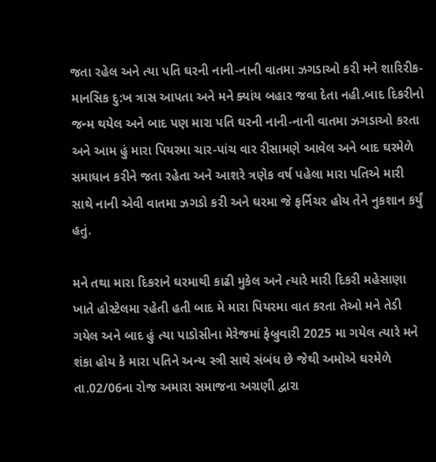જતા રહેલ અને ત્યા પતિ ઘરની નાની-નાની વાતમા ઝગડાઓ કરી મને શારિરીક-માનસિક દુ:ખ ત્રાસ આપતા અને મને ક્યાંય બહાર જવા દેતા નહી.બાદ દિકરીનો જન્મ થયેલ અને બાદ પણ મારા પતિ ઘરની નાની-નાની વાતમા ઝગડાઓ કરતા અને આમ હું મારા પિયરમા ચાર-પાંચ વાર રીસામણે આવેલ અને બાદ ઘરમેળે સમાધાન કરીને જતા રહેતા અને આશરે ત્રણેક વર્ષ પહેલા મારા પતિએ મારી સાથે નાની એવી વાતમા ઝગડો કરી અને ઘરમા જે ફર્નિચર હોય તેને નુકશાન કર્યું હતું.

મને તથા મારા દિકરાને ઘરમાથી કાઢી મુકેલ અને ત્યારે મારી દિકરી મહેસાણા ખાતે હોસ્ટેલમા રહેતી હતી બાદ મે મારા પિયરમા વાત કરતા તેઓ મને તેડી ગયેલ અને બાદ હું ત્યા પાડોસીના મેરેજમાં ફેબ્રુવારી 2025 મા ગયેલ ત્યારે મને શંકા હોય કે મારા પતિને અન્ય સ્ત્રી સાથે સંબંધ છે જેથી અમોએ ઘરમેળે તા.02/06ના રોજ અમારા સમાજના અગ્રણી દ્વારા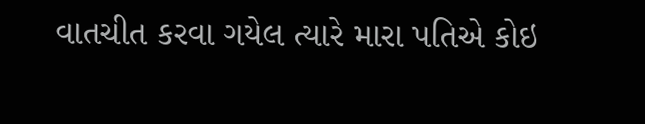વાતચીત કરવા ગયેલ ત્યારે મારા પતિએ કોઇ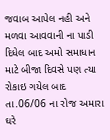જવાબ આપેલ નહી અને મળવા આવવાની ના પાડી દિધેલ બાદ અમો સમાધાન માટે બીજા દિવસે પણ ત્યા રોકાઇ ગયેલ બાદ તા.06/06 ના રોજ અમારા ઘરે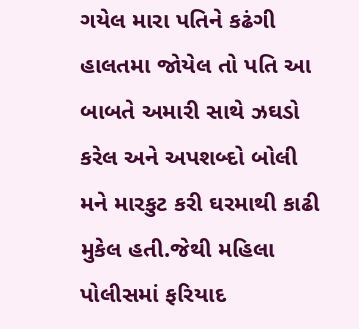ગયેલ મારા પતિને કઢંગી હાલતમા જોયેલ તો પતિ આ બાબતે અમારી સાથે ઝઘડો કરેલ અને અપશબ્દો બોલી મને મારકુટ કરી ઘરમાથી કાઢી મુકેલ હતી.જેથી મહિલા પોલીસમાં ફરિયાદ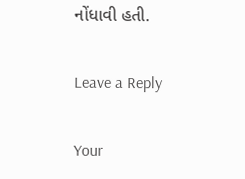નોંધાવી હતી.

Leave a Reply

Your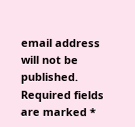email address will not be published. Required fields are marked *